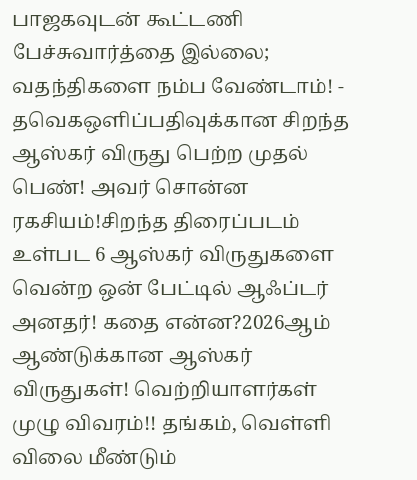பாஜகவுடன் கூட்டணி பேச்சுவார்த்தை இல்லை; வதந்திகளை நம்ப வேண்டாம்! - தவெகஒளிப்பதிவுக்கான சிறந்த ஆஸ்கர் விருது பெற்ற முதல் பெண்! அவர் சொன்ன ரகசியம்!சிறந்த திரைப்படம் உள்பட 6 ஆஸ்கர் விருதுகளை வென்ற ஒன் பேட்டில் ஆஃப்டர் அனதர்! கதை என்ன?2026ஆம் ஆண்டுக்கான ஆஸ்கர் விருதுகள்! வெற்றியாளர்கள் முழு விவரம்!! தங்கம், வெள்ளி விலை மீண்டும்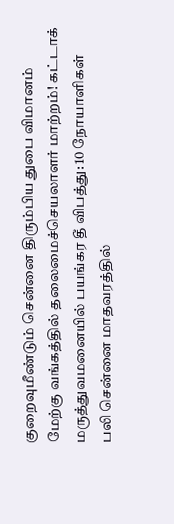குறைவுமீண்டும் சென்னை திரும்பிய துபை விமானம் மேற்கு வங்கத்தில் தலைமைச்செயலாளர் மாற்றம்! கட்டாக் மருத்துவமனையில் பயங்கர தீ விபத்து: 10 நோயாளிகள் பலி சென்னை மாதவரத்தில்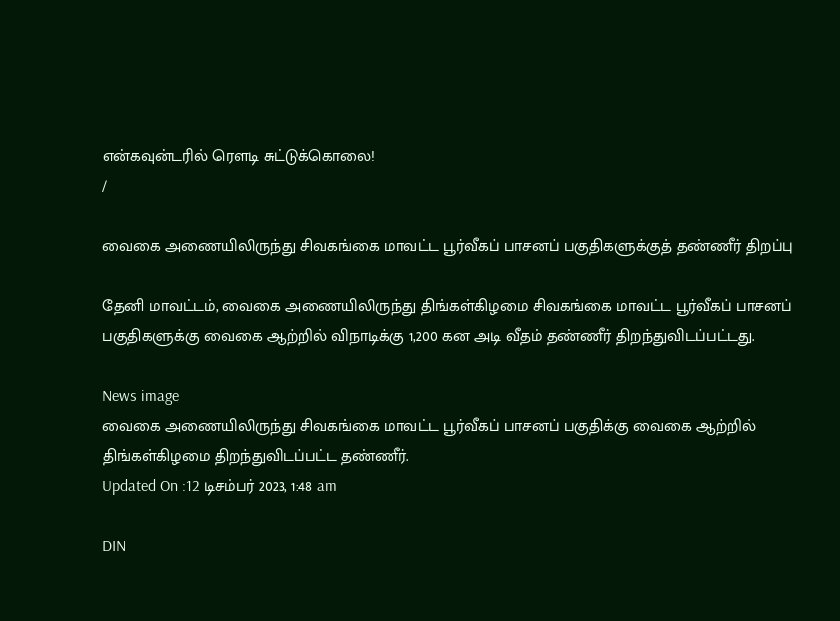என்கவுன்டரில் ரௌடி சுட்டுக்கொலை!
/

வைகை அணையிலிருந்து சிவகங்கை மாவட்ட பூர்வீகப் பாசனப் பகுதிகளுக்குத் தண்ணீர் திறப்பு

தேனி மாவட்டம், வைகை அணையிலிருந்து திங்கள்கிழமை சிவகங்கை மாவட்ட பூர்வீகப் பாசனப் பகுதிகளுக்கு வைகை ஆற்றில் விநாடிக்கு 1,200 கன அடி வீதம் தண்ணீர் திறந்துவிடப்பட்டது.

News image
வைகை அணையிலிருந்து சிவகங்கை மாவட்ட பூர்வீகப் பாசனப் பகுதிக்கு வைகை ஆற்றில் திங்கள்கிழமை திறந்துவிடப்பட்ட தண்ணீர்.
Updated On :12 டிசம்பர் 2023, 1:48 am

DIN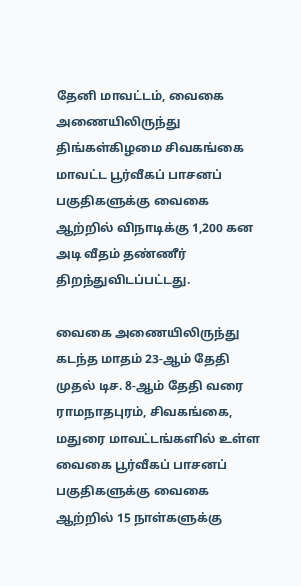தேனி மாவட்டம், வைகை அணையிலிருந்து திங்கள்கிழமை சிவகங்கை மாவட்ட பூர்வீகப் பாசனப் பகுதிகளுக்கு வைகை ஆற்றில் விநாடிக்கு 1,200 கன அடி வீதம் தண்ணீர் திறந்துவிடப்பட்டது.

வைகை அணையிலிருந்து கடந்த மாதம் 23-ஆம் தேதி முதல் டிச. 8-ஆம் தேதி வரை ராமநாதபுரம், சிவகங்கை, மதுரை மாவட்டங்களில் உள்ள வைகை பூர்வீகப் பாசனப் பகுதிகளுக்கு வைகை ஆற்றில் 15 நாள்களுக்கு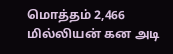மொத்தம் 2,466 மில்லியன் கன அடி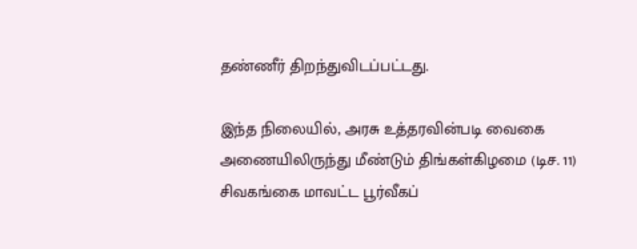தண்ணீர் திறந்துவிடப்பட்டது.

இந்த நிலையில், அரசு உத்தரவின்படி வைகை அணையிலிருந்து மீண்டும் திங்கள்கிழமை (டிச. 11) சிவகங்கை மாவட்ட பூர்வீகப்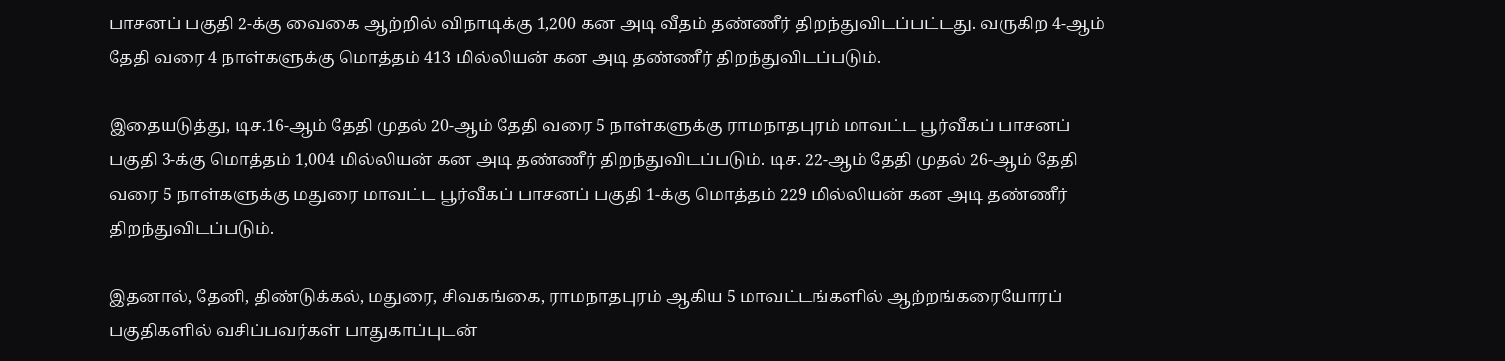பாசனப் பகுதி 2-க்கு வைகை ஆற்றில் விநாடிக்கு 1,200 கன அடி வீதம் தண்ணீர் திறந்துவிடப்பட்டது. வருகிற 4-ஆம் தேதி வரை 4 நாள்களுக்கு மொத்தம் 413 மில்லியன் கன அடி தண்ணீர் திறந்துவிடப்படும்.

இதையடுத்து, டிச.16-ஆம் தேதி முதல் 20-ஆம் தேதி வரை 5 நாள்களுக்கு ராமநாதபுரம் மாவட்ட பூர்வீகப் பாசனப் பகுதி 3-க்கு மொத்தம் 1,004 மில்லியன் கன அடி தண்ணீர் திறந்துவிடப்படும். டிச. 22-ஆம் தேதி முதல் 26-ஆம் தேதி வரை 5 நாள்களுக்கு மதுரை மாவட்ட பூர்வீகப் பாசனப் பகுதி 1-க்கு மொத்தம் 229 மில்லியன் கன அடி தண்ணீர் திறந்துவிடப்படும்.

இதனால், தேனி, திண்டுக்கல், மதுரை, சிவகங்கை, ராமநாதபுரம் ஆகிய 5 மாவட்டங்களில் ஆற்றங்கரையோரப் பகுதிகளில் வசிப்பவர்கள் பாதுகாப்புடன்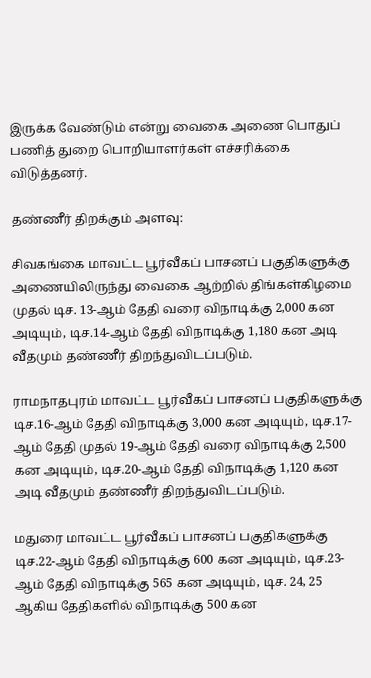இருக்க வேண்டும் என்று வைகை அணை பொதுப் பணித் துறை பொறியாளர்கள் எச்சரிக்கை விடுத்தனர்.

தண்ணீர் திறக்கும் அளவு:

சிவகங்கை மாவட்ட பூர்வீகப் பாசனப் பகுதிகளுக்கு அணையிலிருந்து வைகை ஆற்றில் திங்கள்கிழமை முதல் டிச. 13-ஆம் தேதி வரை விநாடிக்கு 2,000 கன அடியும், டிச.14-ஆம் தேதி விநாடிக்கு 1,180 கன அடி வீதமும் தண்ணீர் திறந்துவிடப்படும்.

ராமநாதபுரம் மாவட்ட பூர்வீகப் பாசனப் பகுதிகளுக்கு டிச.16-ஆம் தேதி விநாடிக்கு 3,000 கன அடியும், டிச.17-ஆம் தேதி முதல் 19-ஆம் தேதி வரை விநாடிக்கு 2,500 கன அடியும், டிச.20-ஆம் தேதி விநாடிக்கு 1,120 கன அடி வீதமும் தண்ணீர் திறந்துவிடப்படும்.

மதுரை மாவட்ட பூர்வீகப் பாசனப் பகுதிகளுக்கு டிச.22-ஆம் தேதி விநாடிக்கு 600 கன அடியும், டிச.23-ஆம் தேதி விநாடிக்கு 565 கன அடியும், டிச. 24, 25 ஆகிய தேதிகளில் விநாடிக்கு 500 கன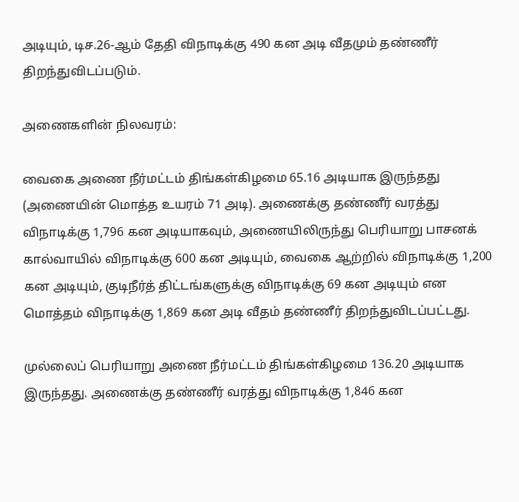அடியும், டிச.26-ஆம் தேதி விநாடிக்கு 490 கன அடி வீதமும் தண்ணீர் திறந்துவிடப்படும்.

அணைகளின் நிலவரம்:

வைகை அணை நீர்மட்டம் திங்கள்கிழமை 65.16 அடியாக இருந்தது (அணையின் மொத்த உயரம் 71 அடி). அணைக்கு தண்ணீர் வரத்து விநாடிக்கு 1,796 கன அடியாகவும், அணையிலிருந்து பெரியாறு பாசனக் கால்வாயில் விநாடிக்கு 600 கன அடியும், வைகை ஆற்றில் விநாடிக்கு 1,200 கன அடியும், குடிநீர்த் திட்டங்களுக்கு விநாடிக்கு 69 கன அடியும் என மொத்தம் விநாடிக்கு 1,869 கன அடி வீதம் தண்ணீர் திறந்துவிடப்பட்டது.

முல்லைப் பெரியாறு அணை நீர்மட்டம் திங்கள்கிழமை 136.20 அடியாக இருந்தது. அணைக்கு தண்ணீர் வரத்து விநாடிக்கு 1,846 கன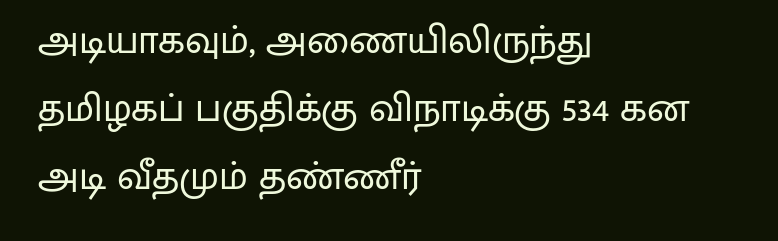அடியாகவும், அணையிலிருந்து தமிழகப் பகுதிக்கு விநாடிக்கு 534 கன அடி வீதமும் தண்ணீர்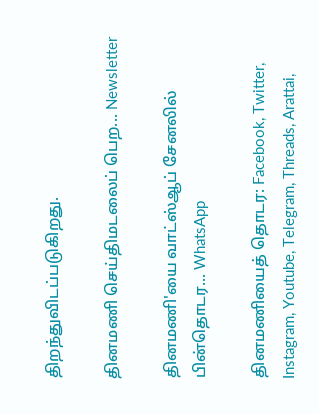திறந்துவிடப்படுகிறது.

தினமணி செய்திமடலைப் பெற... Newsletter

தினமணி'யை வாட்ஸ்ஆப் சேனலில் பின்தொடர... WhatsApp

தினமணியைத் தொடர: Facebook, Twitter, Instagram, Youtube, Telegram, Threads, Arattai,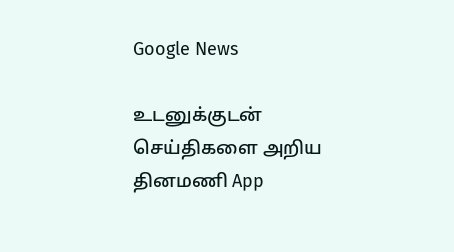Google News

உடனுக்குடன் செய்திகளை அறிய தினமணி App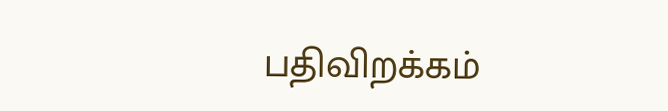பதிவிறக்கம்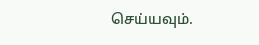செய்யவும்.